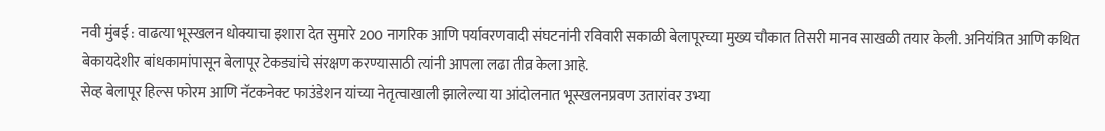नवी मुंबई : वाढत्या भूस्खलन धोक्याचा इशारा देत सुमारे 200 नागरिक आणि पर्यावरणवादी संघटनांनी रविवारी सकाळी बेलापूरच्या मुख्य चौकात तिसरी मानव साखळी तयार केली. अनियंत्रित आणि कथित बेकायदेशीर बांधकामांपासून बेलापूर टेकड्यांचे संरक्षण करण्यासाठी त्यांनी आपला लढा तीव्र केला आहे.
सेव्ह बेलापूर हिल्स फोरम आणि नॅटकनेक्ट फाउंडेशन यांच्या नेतृत्वाखाली झालेल्या या आंदोलनात भूस्खलनप्रवण उतारांवर उभ्या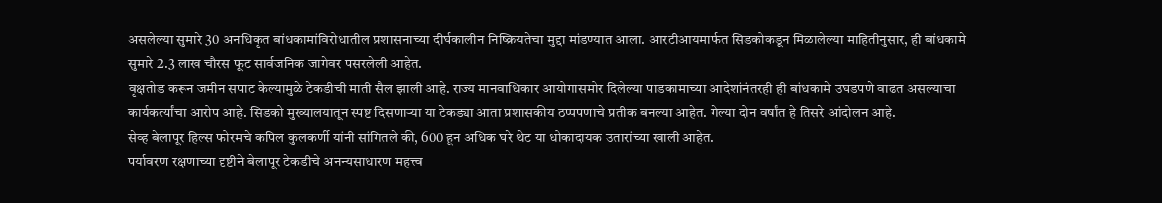असलेल्या सुमारे 30 अनधिकृत बांधकामांविरोधातील प्रशासनाच्या दीर्घकालीन निष्क्रियतेचा मुद्दा मांडण्यात आला. आरटीआयमार्फत सिडकोकडून मिळालेल्या माहितीनुसार, ही बांधकामे सुमारे 2.3 लाख चौरस फूट सार्वजनिक जागेवर पसरलेली आहेत.
वृक्षतोड करून जमीन सपाट केल्यामुळे टेकडीची माती सैल झाली आहे. राज्य मानवाधिकार आयोगासमोर दिलेल्या पाडकामाच्या आदेशांनंतरही ही बांधकामे उघडपणे वाढत असल्याचा कार्यकर्त्यांचा आरोप आहे. सिडको मुख्यालयातून स्पष्ट दिसणाऱ्या या टेकड्या आता प्रशासकीय ठप्पपणाचे प्रतीक बनल्या आहेत. गेल्या दोन वर्षांत हे तिसरे आंदोलन आहे.
सेव्ह बेलापूर हिल्स फोरमचे कपिल कुलकर्णी यांनी सांगितले की, 600 हून अधिक घरे थेट या धोकादायक उतारांच्या खाली आहेत.
पर्यावरण रक्षणाच्या दृष्टीने बेलापूर टेकडीचे अनन्यसाधारण महत्त्व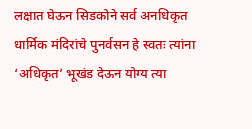लक्षात घेऊन सिडकोने सर्व अनधिकृत धार्मिक मंदिरांचे पुनर्वसन हे स्वतः त्यांना ‘अधिकृत’ भूखंड देऊन योग्य त्या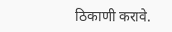ठिकाणी करावे.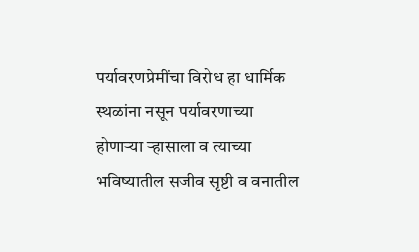पर्यावरणप्रेमींचा विरोध हा धार्मिक स्थळांना नसून पर्यावरणाच्या होणाऱ्या ऱ्हासाला व त्याच्या भविष्यातील सजीव सृष्टी व वनातील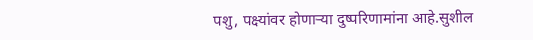पशु, पक्ष्यांवर होणाऱ्या दुष्परिणामांना आहे.सुशील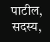पाटील, सदस्य,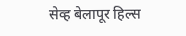सेव्ह बेलापूर हिल्स